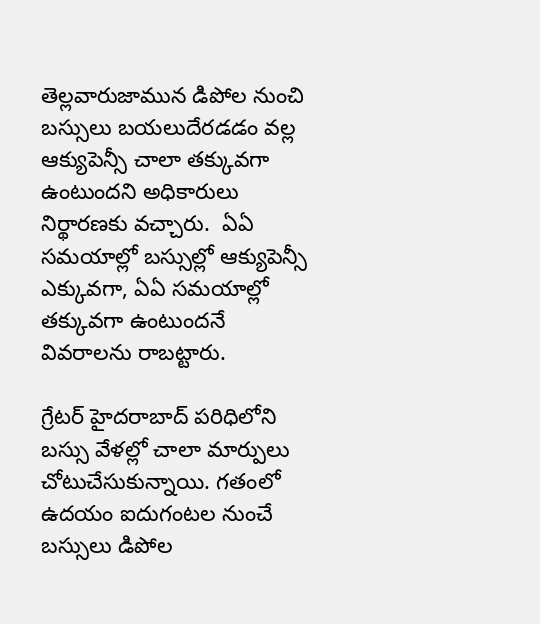తెల్లవారుజామున డిపోల నుంచి బస్సులు బయలుదేరడడం వల్ల ఆక్యుపెన్సీ చాలా తక్కువగా ఉంటుందని అధికారులు నిర్థారణకు వచ్చారు.  ఏఏ సమయాల్లో బస్సుల్లో ఆక్యుపెన్సీ ఎక్కువగా, ఏఏ సమయాల్లో తక్కువగా ఉంటుందనే వివరాలను రాబట్టారు.

గ్రేటర్ హైదరాబాద్ పరిధిలోని బస్సు వేళల్లో చాలా మార్పులు చోటుచేసుకున్నాయి. గతంలో ఉదయం ఐదుగంటల నుంచే బస్సులు డిపోల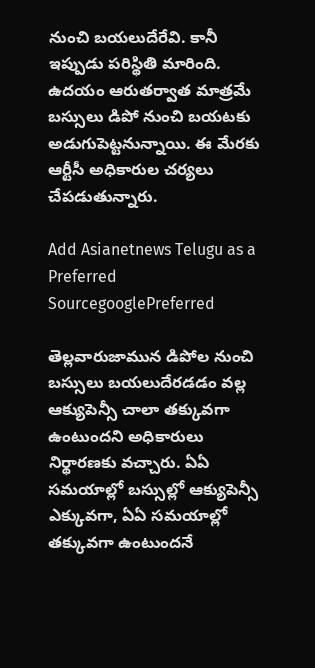నుంచి బయలుదేరేవి. కానీ ఇప్పుడు పరిస్థితి మారింది. ఉదయం ఆరుతర్వాత మాత్రమే బస్సులు డిపో నుంచి బయటకు అడుగుపెట్టనున్నాయి. ఈ మేరకు ఆర్టీసీ అధికారుల చర్యలు చేపడుతున్నారు.

Add Asianetnews Telugu as a Preferred SourcegooglePreferred

తెల్లవారుజామున డిపోల నుంచి బస్సులు బయలుదేరడడం వల్ల ఆక్యుపెన్సీ చాలా తక్కువగా ఉంటుందని అధికారులు నిర్థారణకు వచ్చారు. ఏఏ సమయాల్లో బస్సుల్లో ఆక్యుపెన్సీ ఎక్కువగా, ఏఏ సమయాల్లో తక్కువగా ఉంటుందనే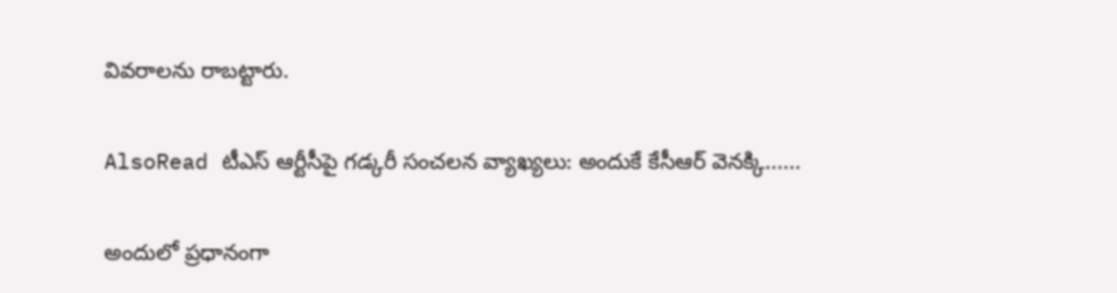వివరాలను రాబట్టారు.

AlsoRead టీఎస్ ఆర్టీసీపై గడ్కరీ సంచలన వ్యాఖ్యలు: అందుకే కేసీఆర్ వెనక్కి......

అందులో ప్రధానంగా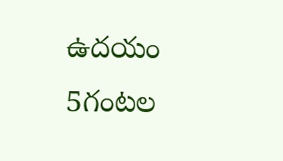ఉదయం 5గంటల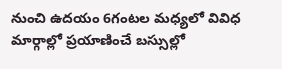నుంచి ఉదయం 6గంటల మధ్యలో వివిధ మార్గాల్లో ప్రయాణించే బస్సుల్లో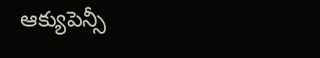ఆక్యుపెన్సీ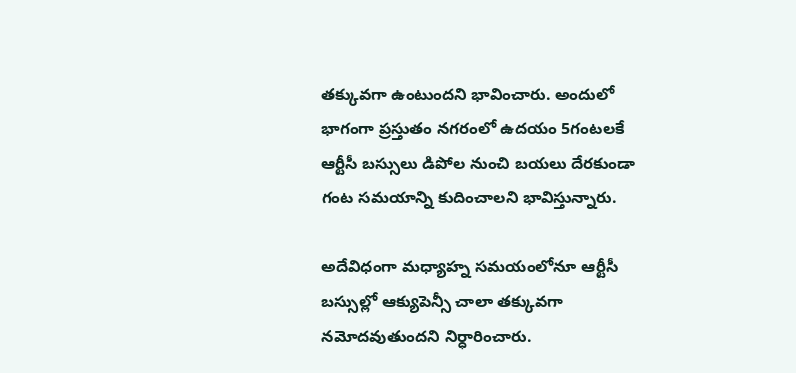తక్కువగా ఉంటుందని భావించారు. అందులో భాగంగా ప్రస్తుతం నగరంలో ఉదయం 5గంటలకే ఆర్టీసీ బస్సులు డిపోల నుంచి బయలు దేరకుండా గంట సమయాన్ని కుదించాలని భావిస్తున్నారు.

అదేవిధంగా మధ్యాహ్న సమయంలోనూ ఆర్టీసీ బస్సుల్లో ఆక్యుపెన్సీ చాలా తక్కువగా నమోదవుతుందని నిర్ధారించారు.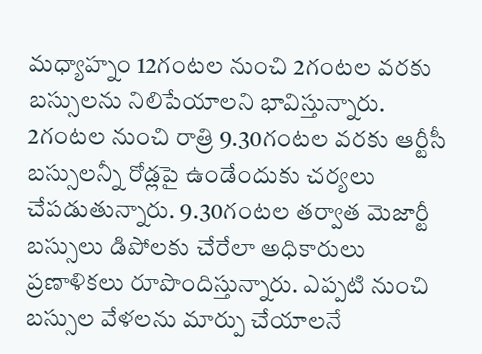మధ్యాహ్నం 12గంటల నుంచి 2గంటల వరకు బస్సులను నిలిపేయాలని భావిస్తున్నారు. 2గంటల నుంచి రాత్రి 9.30గంటల వరకు ఆర్టీసీ బస్సులన్నీ రోడ్లపై ఉండేందుకు చర్యలు చేపడుతున్నారు. 9.30గంటల తర్వాత మెజార్టీ బస్సులు డిపోలకు చేరేలా అధికారులు ప్రణాళికలు రూపొందిస్తున్నారు. ఎప్పటి నుంచి బస్సుల వేళలను మార్పు చేయాలనే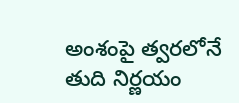అంశంపై త్వరలోనే తుది నిర్ణయం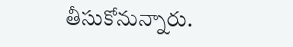తీసుకోనున్నారు.